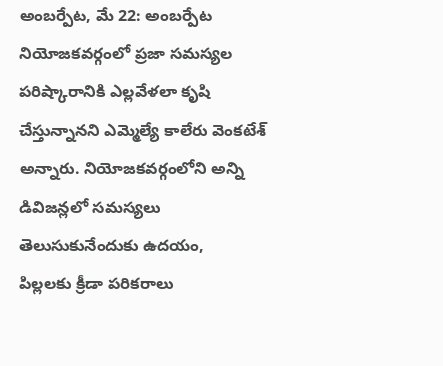అంబర్పేట, మే 22: అంబర్పేట నియోజకవర్గంలో ప్రజా సమస్యల పరిష్కారానికి ఎల్లవేళలా కృషి చేస్తున్నానని ఎమ్మెల్యే కాలేరు వెంకటేశ్ అన్నారు. నియోజకవర్గంలోని అన్ని డివిజన్లలో సమస్యలు తెలుసుకునేందుకు ఉదయం,
పిల్లలకు క్రీడా పరికరాలు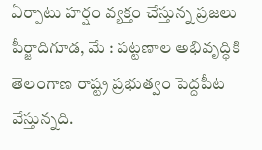ఏర్పాటు హర్షం వ్యక్తం చేస్తున్న ప్రజలు పీర్జాదిగూడ, మే : పట్టణాల అభివృద్ధికి తెలంగాణ రాష్ట్ర ప్రభుత్వం పెద్దపీట వేస్తున్నది.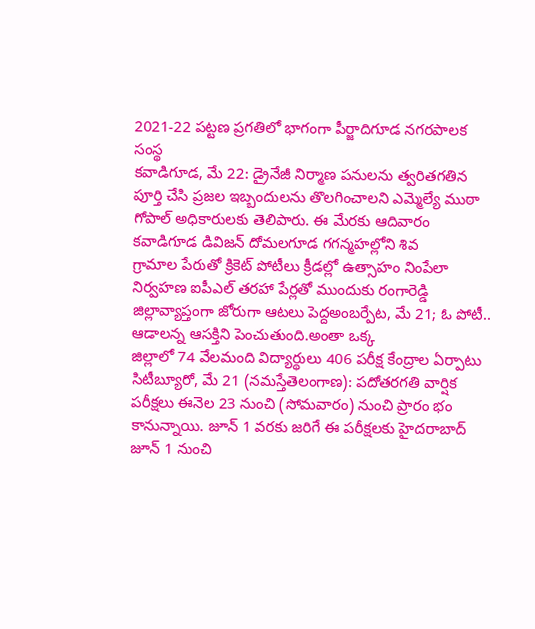2021-22 పట్టణ ప్రగతిలో భాగంగా పీర్జాదిగూడ నగరపాలక సంస్థ
కవాడిగూడ, మే 22: డ్రైనేజీ నిర్మాణ పనులను త్వరితగతిన పూర్తి చేసి ప్రజల ఇబ్బందులను తొలగించాలని ఎమ్మెల్యే ముఠా గోపాల్ అధికారులకు తెలిపారు. ఈ మేరకు ఆదివారం కవాడిగూడ డివిజన్ దోమలగూడ గగన్మహల్లోని శివ
గ్రామాల పేరుతో క్రికెట్ పోటీలు క్రీడల్లో ఉత్సాహం నింపేలా నిర్వహణ ఐపీఎల్ తరహా పేర్లతో ముందుకు రంగారెడ్డి జిల్లావ్యాప్తంగా జోరుగా ఆటలు పెద్దఅంబర్పేట, మే 21; ఓ పోటీ.. ఆడాలన్న ఆసక్తిని పెంచుతుంది.అంతా ఒక్క
జిల్లాలో 74 వేలమంది విద్యార్థులు 406 పరీక్ష కేంద్రాల ఏర్పాటు సిటీబ్యూరో, మే 21 (నమస్తేతెలంగాణ): పదోతరగతి వార్షిక పరీక్షలు ఈనెల 23 నుంచి (సోమవారం) నుంచి ప్రారం భం కానున్నాయి. జూన్ 1 వరకు జరిగే ఈ పరీక్షలకు హైదరాబాద్
జూన్ 1 నుంచి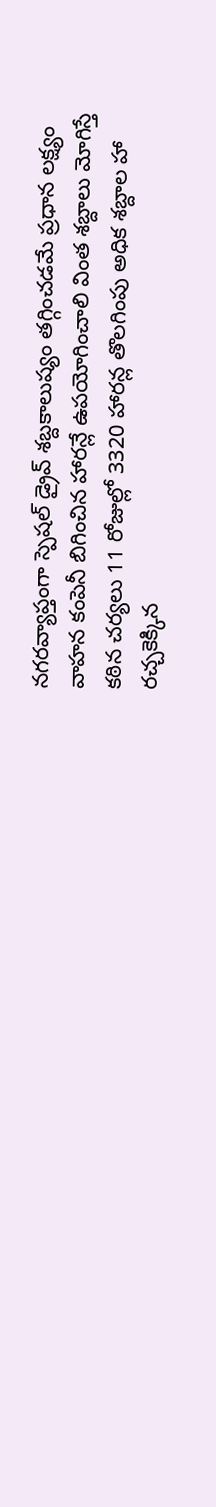నగరవ్యాప్తంగా స్పెషల్ డ్రైవ్ శబ్దకాలుష్యం తగ్గించడమే ప్రధాన లక్ష్యం వాహన కంపెనీ బిగించిన హారన్లే ఉపయోగించాలి వింత శబ్దాలు మోగిస్తే కఠిన చర్యలు 11 రోజుల్లో 3320 హారన్ల తొలగింపు అధిక శబ్దాల హా
రచ్చకెక్కిన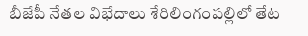బీజేపీ నేతల విభేదాలు శేరిలింగంపల్లిలో తేట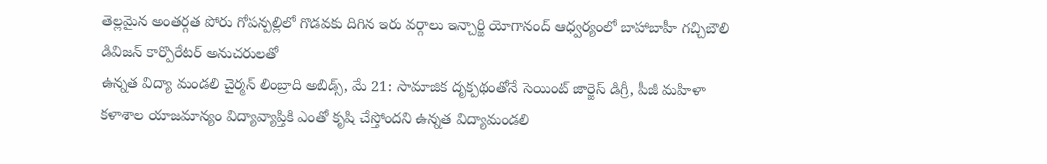తెల్లమైన అంతర్గత పోరు గోపన్పల్లిలో గొడవకు దిగిన ఇరు వర్గాలు ఇన్చార్జి యోగానంద్ ఆధ్వర్యంలో బాహాబాహీ గచ్చిబౌలి డివిజన్ కార్పొరేటర్ అనుచరులతో
ఉన్నత విద్యా మండలి చైర్మన్ లింబ్రాది అబిడ్స్, మే 21: సామాజిక దృక్పథంతోనే సెయింట్ జార్జెస్ డిగ్రీ, పీజీ మహిళా కళాశాల యాజమాన్యం విద్యావ్యాప్తికి ఎంతో కృషి చేస్తోందని ఉన్నత విద్యామండలి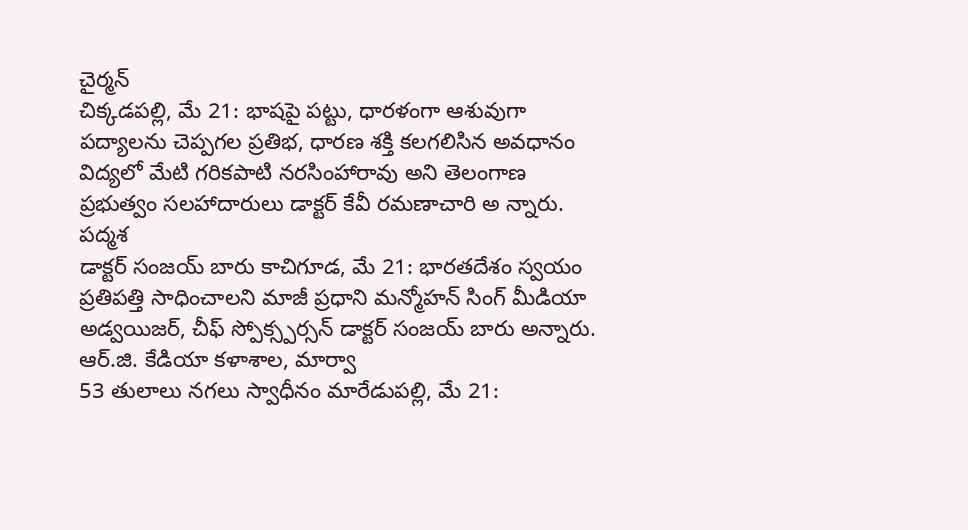చైర్మన్
చిక్కడపల్లి, మే 21: భాషపై పట్టు, ధారళంగా ఆశువుగా పద్యాలను చెప్పగల ప్రతిభ, ధారణ శక్తి కలగలిసిన అవధానం విద్యలో మేటి గరికపాటి నరసింహారావు అని తెలంగాణ ప్రభుత్వం సలహాదారులు డాక్టర్ కేవీ రమణాచారి అ న్నారు. పద్మశ
డాక్టర్ సంజయ్ బారు కాచిగూడ, మే 21: భారతదేశం స్వయం ప్రతిపత్తి సాధించాలని మాజీ ప్రధాని మన్మోహన్ సింగ్ మీడియా అడ్వయిజర్, చీఫ్ స్పోక్స్పర్సన్ డాక్టర్ సంజయ్ బారు అన్నారు. ఆర్.జి. కేడియా కళాశాల, మార్వా
53 తులాలు నగలు స్వాధీనం మారేడుపల్లి, మే 21: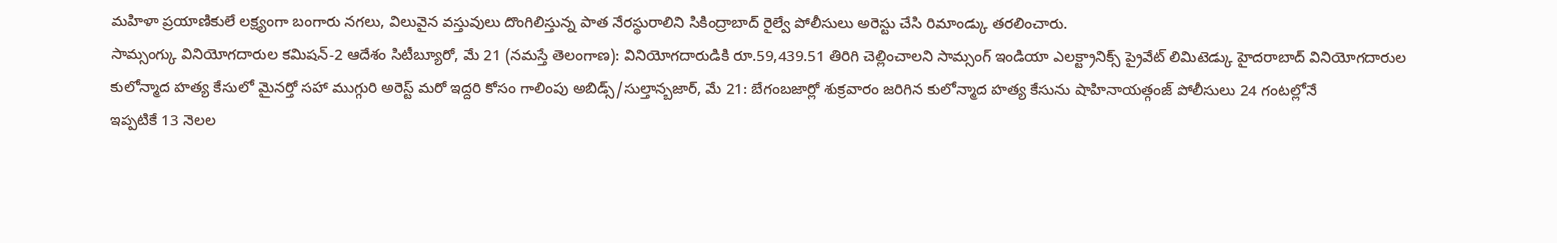మహిళా ప్రయాణికులే లక్ష్యంగా బంగారు నగలు, విలువైన వస్తువులు దొంగిలిస్తున్న పాత నేరస్థురాలిని సికింద్రాబాద్ రైల్వే పోలీసులు అరెస్టు చేసి రిమాండ్కు తరలించారు.
సామ్సంగ్కు వినియోగదారుల కమిషన్-2 ఆదేశం సిటీబ్యూరో, మే 21 (నమస్తే తెలంగాణ): వినియోగదారుడికి రూ.59,439.51 తిరిగి చెల్లించాలని సామ్సంగ్ ఇండియా ఎలక్ట్రానిక్స్ ప్రైవేట్ లిమిటెడ్కు హైదరాబాద్ వినియోగదారుల
కులోన్మాద హత్య కేసులో మైనర్తో సహా ముగ్గురి అరెస్ట్ మరో ఇద్దరి కోసం గాలింపు అబిడ్స్/సుల్తాన్బజార్, మే 21: బేగంబజార్లో శుక్రవారం జరిగిన కులోన్మాద హత్య కేసును షాహినాయత్గంజ్ పోలీసులు 24 గంటల్లోనే
ఇప్పటికే 13 నెలల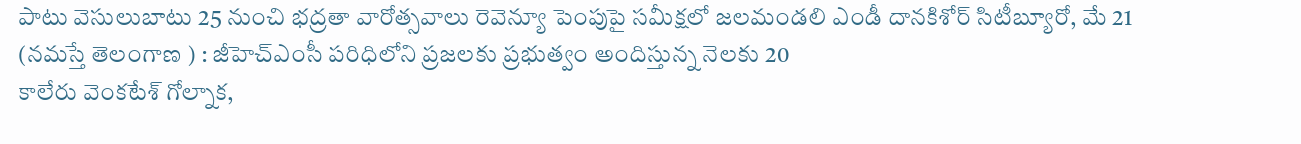పాటు వెసులుబాటు 25 నుంచి భద్రతా వారోత్సవాలు రెవెన్యూ పెంపుపై సమీక్షలో జలమండలి ఎండీ దానకిశోర్ సిటీబ్యూరో, మే 21 (నమస్తే తెలంగాణ ) : జీహెచ్ఎంసీ పరిధిలోని ప్రజలకు ప్రభుత్వం అందిస్తున్న నెలకు 20
కాలేరు వెంకటేశ్ గోల్నాక,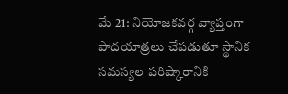మే 21: నియోజకవర్గ వ్యాప్తంగా పాదయాత్రలు చేపడుతూ స్థానిక సమస్యల పరిష్కారానికి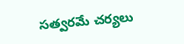సత్వరమే చర్యలు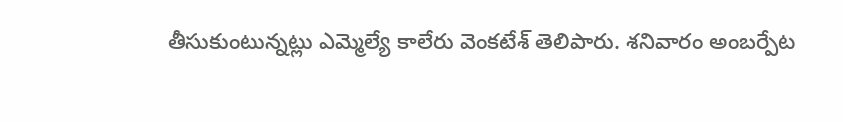తీసుకుంటున్నట్లు ఎమ్మెల్యే కాలేరు వెంకటేశ్ తెలిపారు. శనివారం అంబర్పేట